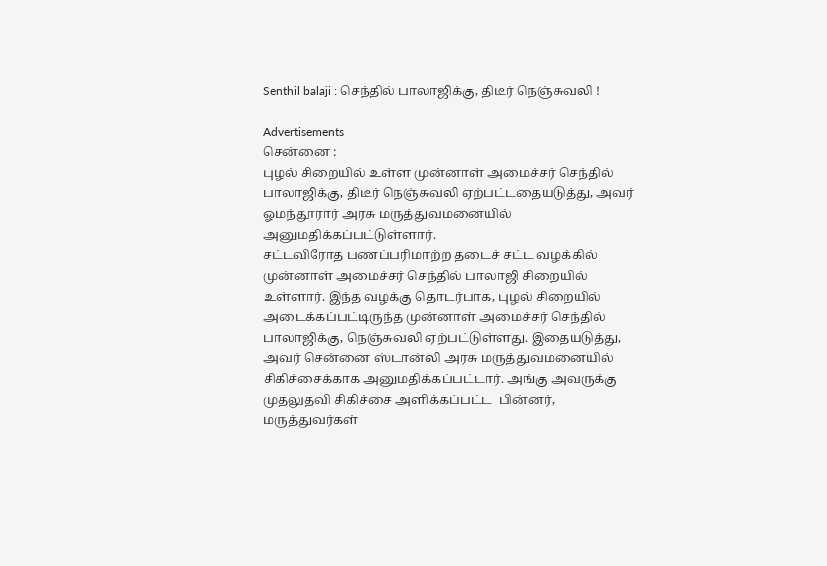Senthil balaji : செந்தில் பாலாஜிக்கு, திடீர் நெஞ்சுவலி !

Advertisements
சென்னை :
புழல் சிறையில் உள்ள முன்னாள் அமைச்சர் செந்தில் பாலாஜிக்கு, திடீர் நெஞ்சுவலி ஏற்பட்டதையடுத்து, அவர் ஓமந்தூரார் அரசு மருத்துவமனையில் அனுமதிக்கப்பட்டுள்ளார்.
சட்டவிரோத பணப்பரிமாற்ற தடைச் சட்ட வழக்கில் முன்னாள் அமைச்சர் செந்தில் பாலாஜி சிறையில் உள்ளார். இந்த வழக்கு தொடர்பாக, புழல் சிறையில் அடைக்கப்பட்டிருந்த முன்னாள் அமைச்சர் செந்தில் பாலாஜிக்கு, நெஞ்சுவலி ஏற்பட்டுள்ளது. இதையடுத்து, அவர் சென்னை ஸ்டான்லி அரசு மருத்துவமனையில் சிகிச்சைக்காக அனுமதிக்கப்பட்டார். அங்கு அவருக்கு முதலுதவி சிகிச்சை அளிக்கப்பட்ட  பின்னர், மருத்துவர்கள்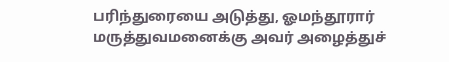பரிந்துரையை அடுத்து, ஓமந்தூரார் மருத்துவமனைக்கு அவர் அழைத்துச்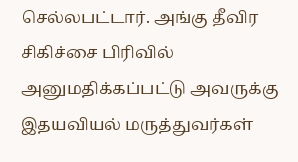செல்லபட்டார். அங்கு தீவிர சிகிச்சை பிரிவில் அனுமதிக்கப்பட்டு அவருக்கு இதயவியல் மருத்துவர்கள்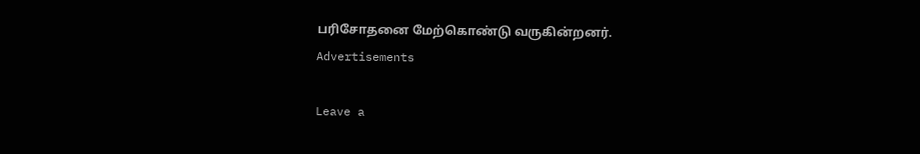பரிசோதனை மேற்கொண்டு வருகின்றனர்.
Advertisements

Leave a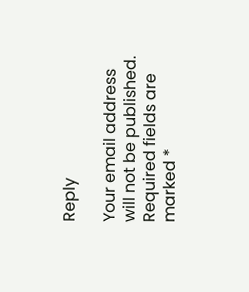Reply

Your email address will not be published. Required fields are marked *